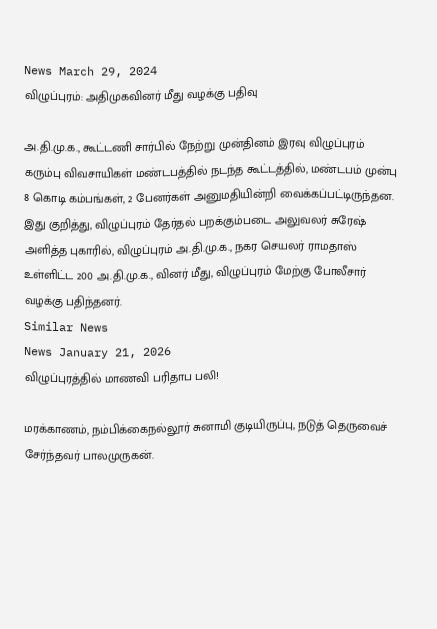News March 29, 2024
விழுப்புரம்: அதிமுகவினர் மீது வழக்கு பதிவு

அ.தி.மு.க., கூட்டணி சார்பில் நேற்று முன்தினம் இரவு விழுப்புரம் கரும்பு விவசாயிகள் மண்டபத்தில் நடந்த கூட்டத்தில், மண்டபம் முன்பு 8 கொடி கம்பங்கள், 2 பேனர்கள் அனுமதியின்றி வைக்கப்பட்டிருந்தன. இது குறித்து, விழுப்புரம் தேர்தல் பறக்கும்படை அலுவலர் சுரேஷ் அளித்த புகாரில், விழுப்புரம் அ.தி.மு.க., நகர செயலர் ராமதாஸ் உள்ளிட்ட 200 அ.தி.மு.க., வினர் மீது, விழுப்புரம் மேற்கு போலீசார் வழக்கு பதிந்தனர்.
Similar News
News January 21, 2026
விழுப்புரத்தில் மாணவி பரிதாப பலி!

மரக்காணம், நம்பிக்கைநல்லூர் சுனாமி குடியிருப்பு, நடுத் தெருவைச் சேர்ந்தவர் பாலமுருகன்.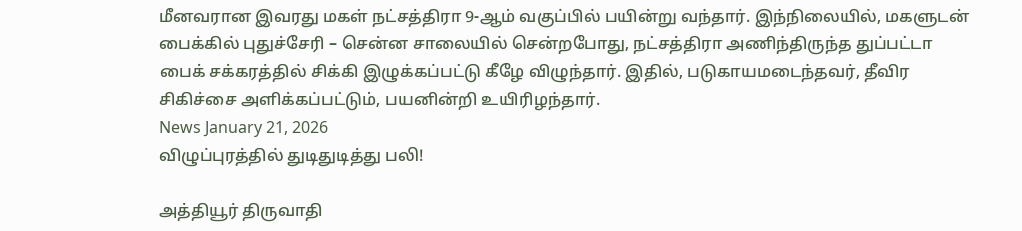மீனவரான இவரது மகள் நட்சத்திரா 9-ஆம் வகுப்பில் பயின்று வந்தார். இந்நிலையில், மகளுடன் பைக்கில் புதுச்சேரி – சென்ன சாலையில் சென்றபோது, நட்சத்திரா அணிந்திருந்த துப்பட்டா பைக் சக்கரத்தில் சிக்கி இழுக்கப்பட்டு கீழே விழுந்தார். இதில், படுகாயமடைந்தவர், தீவிர சிகிச்சை அளிக்கப்பட்டும், பயனின்றி உயிரிழந்தார்.
News January 21, 2026
விழுப்புரத்தில் துடிதுடித்து பலி!

அத்தியூர் திருவாதி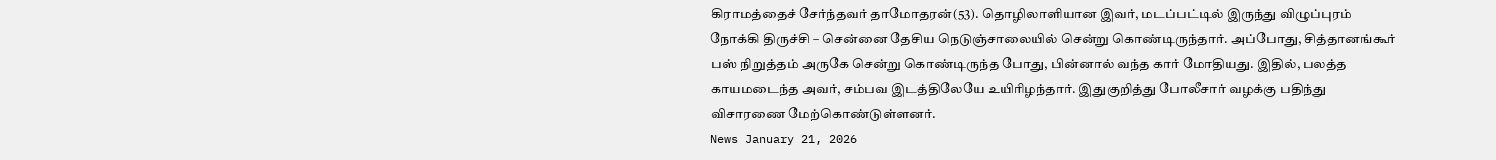கிராமத்தைச் சேர்ந்தவர் தாமோதரன்(53). தொழிலாளியான இவர், மடப்பட்டில் இருந்து விழுப்புரம் நோக்கி திருச்சி – சென்னை தேசிய நெடுஞ்சாலையில் சென்று கொண்டிருந்தார். அப்போது, சித்தானங்கூர் பஸ் நிறுத்தம் அருகே சென்று கொண்டிருந்த போது, பின்னால் வந்த கார் மோதியது. இதில், பலத்த காயமடைந்த அவர், சம்பவ இடத்திலேயே உயிரிழந்தார். இதுகுறித்து போலீசார் வழக்கு பதிந்து விசாரணை மேற்கொண்டுள்ளனர்.
News January 21, 2026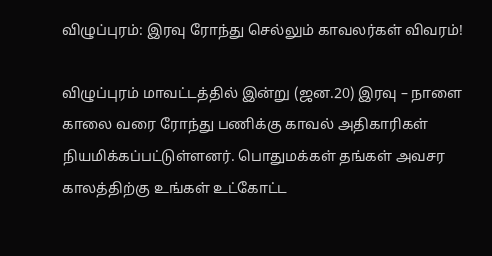விழுப்புரம்: இரவு ரோந்து செல்லும் காவலர்கள் விவரம்!

விழுப்புரம் மாவட்டத்தில் இன்று (ஜன.20) இரவு – நாளை காலை வரை ரோந்து பணிக்கு காவல் அதிகாரிகள் நியமிக்கப்பட்டுள்ளனர். பொதுமக்கள் தங்கள் அவசர காலத்திற்கு உங்கள் உட்கோட்ட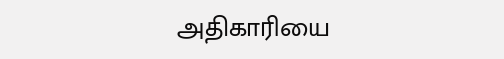அதிகாரியை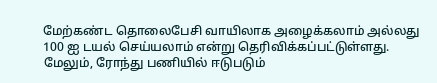மேற்கண்ட தொலைபேசி வாயிலாக அழைக்கலாம் அல்லது 100 ஐ டயல் செய்யலாம் என்று தெரிவிக்கப்பட்டுள்ளது. மேலும், ரோந்து பணியில் ஈடுபடும்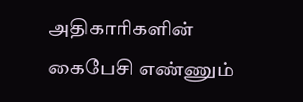அதிகாரிகளின் கைபேசி எண்ணும்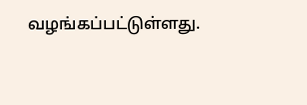வழங்கப்பட்டுள்ளது.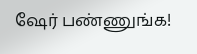ஷேர் பண்ணுங்க!